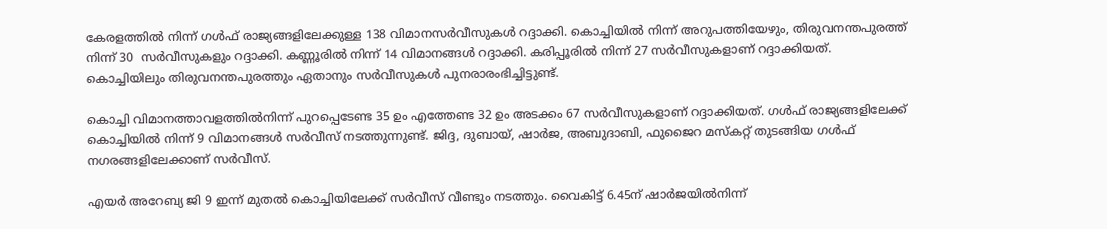കേരളത്തില്‍ നിന്ന് ഗള്‍ഫ് രാജ്യങ്ങളിലേക്കുള്ള 138 വിമാനസര്‍വീസുകള്‍ റദ്ദാക്കി. കൊച്ചിയില്‍ നിന്ന് അറുപത്തിയേഴും, തിരുവനന്തപുരത്ത് നിന്ന് 30  സര്‍വീസുകളും റദ്ദാക്കി. കണ്ണൂരില്‍ നിന്ന് 14 വിമാനങ്ങള്‍ റദ്ദാക്കി. കരിപ്പൂരില്‍ നിന്ന് 27 സര്‍വീസുകളാണ് റദ്ദാക്കിയത്. കൊച്ചിയിലും തിരുവനന്തപുരത്തും ഏതാനും സര്‍വീസുകള്‍ പുനരാരംഭിച്ചിട്ടുണ്ട്.

കൊച്ചി വിമാനത്താവളത്തില്‍നിന്ന് പുറപ്പെടേണ്ട 35 ഉം എത്തേണ്ട 32 ഉം അടക്കം 67 സര്‍വീസുകളാണ് റദ്ദാക്കിയത്. ഗൾഫ് രാജ്യങ്ങളിലേക്ക് കൊച്ചിയിൽ നിന്ന് 9 വിമാനങ്ങള്‍ സർവീസ് നടത്തുന്നുണ്ട്. ജിദ്ദ, ദുബായ്, ഷാർജ, അബുദാബി, ഫുജൈറ മസ്കറ്റ് തുടങ്ങിയ ഗള്‍ഫ് നഗരങ്ങളിലേക്കാണ് സർവീസ്.

എയര്‍ അറേബ്യ ജി 9 ഇന്ന് മുതല്‍ കൊച്ചിയിലേക്ക് സര്‍വീസ് വീണ്ടും നടത്തും. വൈകിട്ട് 6.45ന് ഷാര്‍ജയില്‍നിന്ന്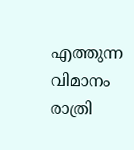എത്തുന്ന വിമാനം രാത്രി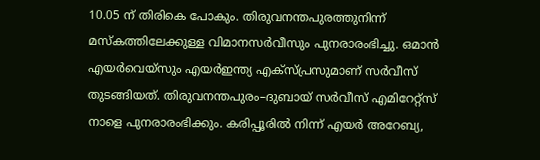10.05 ന് തിരികെ പോകും. തിരുവനന്തപുരത്തുനിന്ന് മസ്കത്തിലേക്കുള്ള വിമാനസര്‍വീസും പുനരാരംഭിച്ചു. ഒമാന്‍ എയര്‍വെയ്സും എയര്‍ഇന്ത്യ എക്സ്പ്രസുമാണ് സര്‍വീസ് തുടങ്ങിയത്. തിരുവനന്തപുരം–ദുബായ് സര്‍വീസ് എമിറേറ്റ്സ് നാളെ പുനരാരംഭിക്കും. കരിപ്പൂരില്‍ നിന്ന് എയര്‍ അറേബ്യ,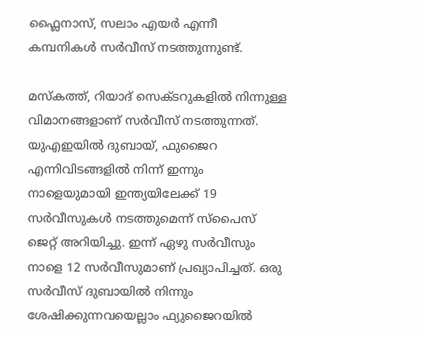ഫ്ലൈനാസ്, സലാം എയര്‍ എന്നീ കമ്പനികള്‍ സര്‍വീസ് നടത്തുന്നുണ്ട്.

മസ്കത്ത്, റിയാദ് സെക്ടറുകളില്‍ നിന്നുള്ള വിമാനങ്ങളാണ് സര്‍വീസ് നടത്തുന്നത്. യുഎഇയില്‍ ദുബായ്, ഫുജൈറ എന്നിവിടങ്ങളില്‍ നിന്ന് ഇന്നും നാളെയുമായി ഇന്ത്യയിലേക്ക് 19 സര്‍വീസുകള്‍ നടത്തുമെന്ന് സ്പൈസ് ജെറ്റ് അറിയിച്ചു. ഇന്ന് ഏഴു സര്‍വീസും നാളെ 12 സര്‍വീസുമാണ് പ്രഖ്യാപിച്ചത്. ഒരു സര്‍വീസ് ദുബായില്‍ നിന്നും ശേഷിക്കുന്നവയെല്ലാം ഫ്യുജൈറയില്‍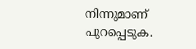നിന്നുമാണ് പുറപ്പെടുക.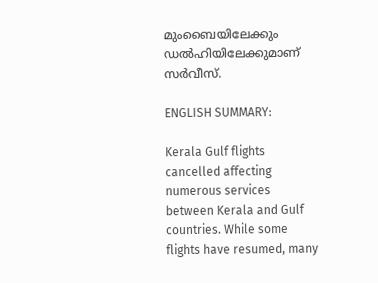മുംബൈയിലേക്കും ഡല്‍ഹിയിലേക്കുമാണ് സര്‍വീസ്.

ENGLISH SUMMARY:

Kerala Gulf flights cancelled affecting numerous services between Kerala and Gulf countries. While some flights have resumed, many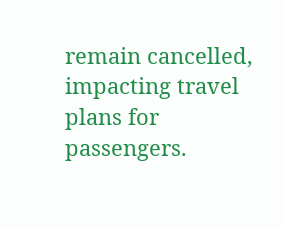remain cancelled, impacting travel plans for passengers.